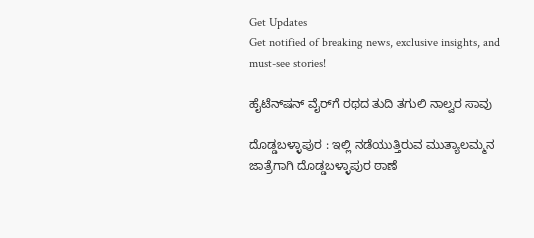Get Updates
Get notified of breaking news, exclusive insights, and must-see stories!

ಹೈಟೆನ್‌ಷನ್‌ ವೈರ್‌ಗೆ ರಥದ ತುದಿ ತಗುಲಿ ನಾಲ್ವರ ಸಾವು

ದೊಡ್ಡಬಳ್ಳಾಪುರ : ಇಲ್ಲಿ ನಡೆಯುತ್ತಿರುವ ಮುತ್ಯಾಲಮ್ಮನ ಜಾತ್ರೆಗಾಗಿ ದೊಡ್ಡಬಳ್ಳಾಪುರ ಠಾಣೆ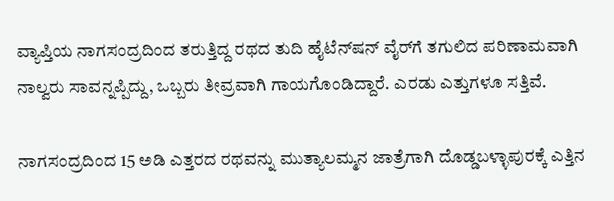ವ್ಯಾಪ್ತಿಯ ನಾಗಸಂದ್ರದಿಂದ ತರುತ್ತಿದ್ದ ರಥದ ತುದಿ ಹೈಟೆನ್‌ಷನ್‌ ವೈರ್‌ಗೆ ತಗುಲಿದ ಪರಿಣಾಮವಾಗಿ ನಾಲ್ವರು ಸಾವನ್ನಪ್ಪಿದ್ದು, ಒಬ್ಬರು ತೀವ್ರವಾಗಿ ಗಾಯಗೊಂಡಿದ್ದಾರೆ. ಎರಡು ಎತ್ತುಗಳೂ ಸತ್ತಿವೆ.

ನಾಗಸಂದ್ರದಿಂದ 15 ಅಡಿ ಎತ್ತರದ ರಥವನ್ನು ಮುತ್ಯಾಲಮ್ಮನ ಜಾತ್ರೆಗಾಗಿ ದೊಡ್ಡಬಳ್ಳಾಪುರಕ್ಕೆ ಎತ್ತಿನ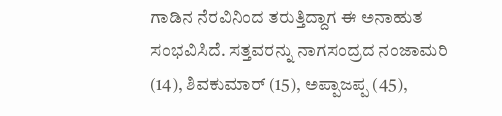ಗಾಡಿನ ನೆರವಿನಿಂದ ತರುತ್ತಿದ್ದಾಗ ಈ ಅನಾಹುತ ಸಂಭವಿಸಿದೆ. ಸತ್ತವರನ್ನು ನಾಗಸಂದ್ರದ ನಂಜಾಮರಿ (14), ಶಿವಕುಮಾರ್‌ (15), ಅಪ್ಪಾಜಪ್ಪ (45),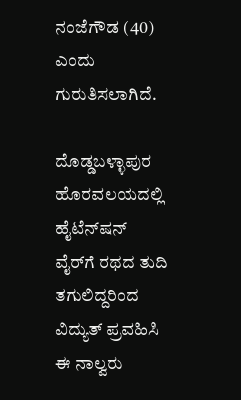ನಂಜೆಗೌಡ (40) ಎಂದು ಗುರುತಿಸಲಾಗಿದೆ.

ದೊಡ್ಡಬಳ್ಳಾಪುರ ಹೊರವಲಯದಲ್ಲಿ ಹೈಟೆನ್‌ಷನ್‌ ವೈರ್‌ಗೆ ರಥದ ತುದಿ ತಗುಲಿದ್ದರಿಂದ ವಿದ್ಯುತ್‌ ಪ್ರವಹಿಸಿ ಈ ನಾಲ್ವರು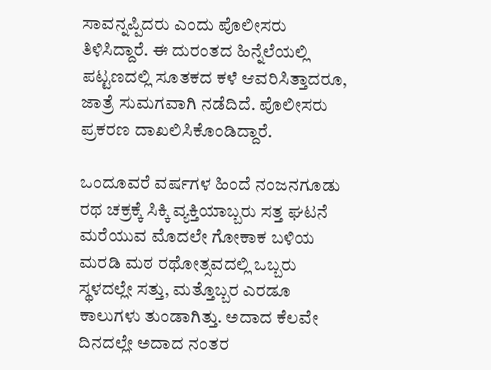ಸಾವನ್ನಪ್ಪಿದರು ಎಂದು ಪೊಲೀಸರು ತಿಳಿಸಿದ್ದಾರೆ. ಈ ದುರಂತದ ಹಿನ್ನೆಲೆಯಲ್ಲಿ ಪಟ್ಟಣದಲ್ಲಿ ಸೂತಕದ ಕಳೆ ಆವರಿಸಿತ್ತಾದರೂ, ಜಾತ್ರೆ ಸುಮಗವಾಗಿ ನಡೆದಿದೆ. ಪೊಲೀಸರು ಪ್ರಕರಣ ದಾಖಲಿಸಿಕೊಂಡಿದ್ದಾರೆ.

ಒಂದೂವರೆ ವರ್ಷಗಳ ಹಿಂದೆ ನಂಜನಗೂಡು ರಥ ಚಕ್ರಕ್ಕೆ ಸಿಕ್ಕಿ ವ್ಯಕ್ತಿಯಾಬ್ಬರು ಸತ್ತ ಘಟನೆ ಮರೆಯುವ ಮೊದಲೇ ಗೋಕಾಕ ಬಳಿಯ ಮರಡಿ ಮಠ ರಥೋತ್ಸವದಲ್ಲಿ ಒಬ್ಬರು ಸ್ಥಳದಲ್ಲೇ ಸತ್ತು, ಮತ್ತೊಬ್ಬರ ಎರಡೂ ಕಾಲುಗಳು ತುಂಡಾಗಿತ್ತು. ಅದಾದ ಕೆಲವೇ ದಿನದಲ್ಲೇ ಅದಾದ ನಂತರ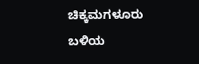ಚಿಕ್ಕಮಗಳೂರು ಬಳಿಯ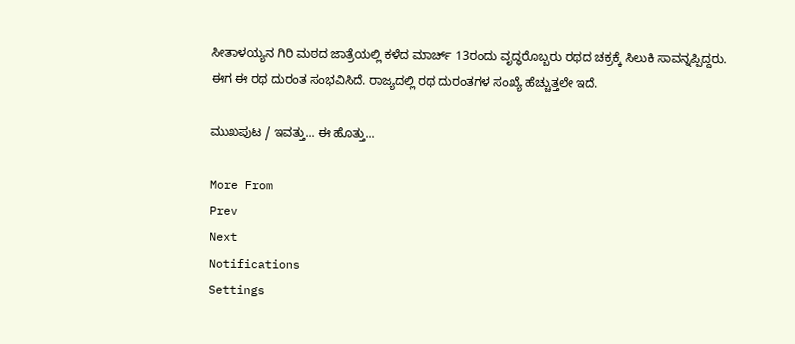ಸೀತಾಳಯ್ಯನ ಗಿರಿ ಮಠದ ಜಾತ್ರೆಯಲ್ಲಿ ಕಳೆದ ಮಾರ್ಚ್‌ 13ರಂದು ವೃದ್ಧರೊಬ್ಬರು ರಥದ ಚಕ್ರಕ್ಕೆ ಸಿಲುಕಿ ಸಾವನ್ನಪ್ಪಿದ್ದರು. ಈಗ ಈ ರಥ ದುರಂತ ಸಂಭವಿಸಿದೆ. ರಾಜ್ಯದಲ್ಲಿ ರಥ ದುರಂತಗಳ ಸಂಖ್ಯೆ ಹೆಚ್ಚುತ್ತಲೇ ಇದೆ.

ಮುಖಪುಟ / ಇವತ್ತು... ಈ ಹೊತ್ತು...

More From
Prev
Next
Notifications
Settings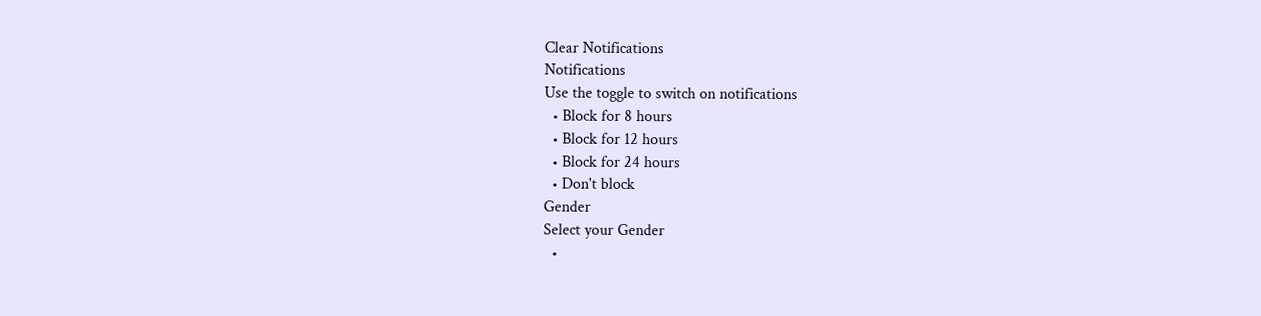Clear Notifications
Notifications
Use the toggle to switch on notifications
  • Block for 8 hours
  • Block for 12 hours
  • Block for 24 hours
  • Don't block
Gender
Select your Gender
  •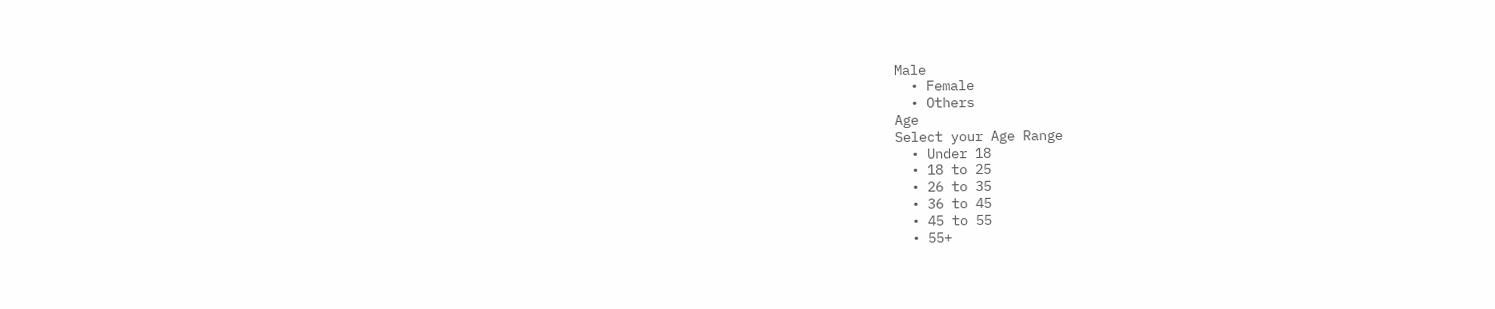Male
  • Female
  • Others
Age
Select your Age Range
  • Under 18
  • 18 to 25
  • 26 to 35
  • 36 to 45
  • 45 to 55
  • 55+